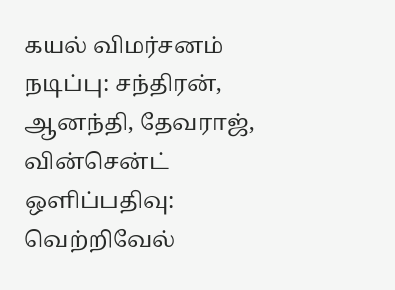கயல் விமர்சனம்
நடிப்பு: சந்திரன், ஆனந்தி, தேவராஜ், வின்சென்ட்
ஒளிப்பதிவு: வெற்றிவேல்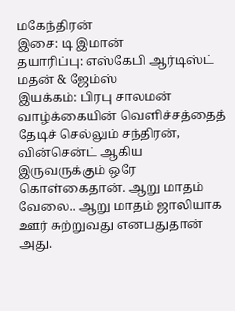மகேந்திரன்
இசை: டி இமான்
தயாரிப்பு: எஸ்கேபி ஆர்டிஸ்ட் மதன் & ஜேம்ஸ்
இயக்கம்: பிரபு சாலமன்
வாழ்க்கையின் வெளிச்சத்தைத் தேடிச் செல்லும் சந்திரன், வின்சென்ட் ஆகிய இருவருக்கும் ஒரே கொள்கைதான். ஆறு மாதம் வேலை.. ஆறு மாதம் ஜாலியாக ஊர் சுற்றுவது எனபதுதான் அது.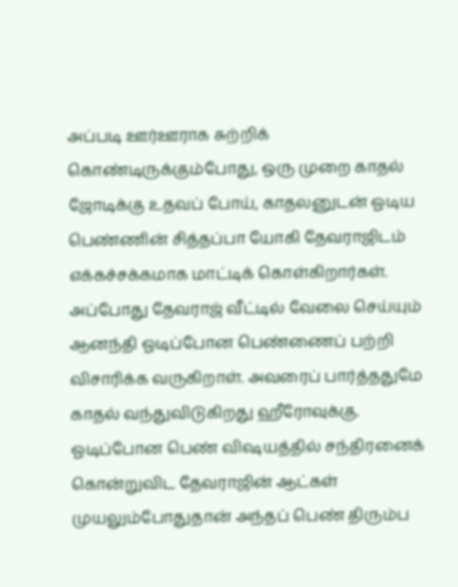அப்படி ஊர்ஊராக சுற்றிக் கொண்டிருக்கும்போது, ஒரு முறை காதல் ஜோடிக்கு உதவப் போய், காதலனுடன் ஓடிய பெண்ணின் சித்தப்பா யோகி தேவராஜிடம் எக்கச்சக்கமாக மாட்டிக் கொள்கிறார்கள்.
அப்போது தேவராஜ் வீட்டில் வேலை செய்யும் ஆனந்தி ஓடிப்போன பெண்ணைப் பற்றி விசாரிக்க வருகிறாள். அவரைப் பார்த்ததுமே காதல் வந்துவிடுகிறது ஹீரோவுக்கு.
ஓடிப்போன பெண் விஷயத்தில் சந்திரனைக் கொன்றுவிட தேவராஜின் ஆட்கள் முயலும்போதுதான் அந்தப் பெண் திரும்ப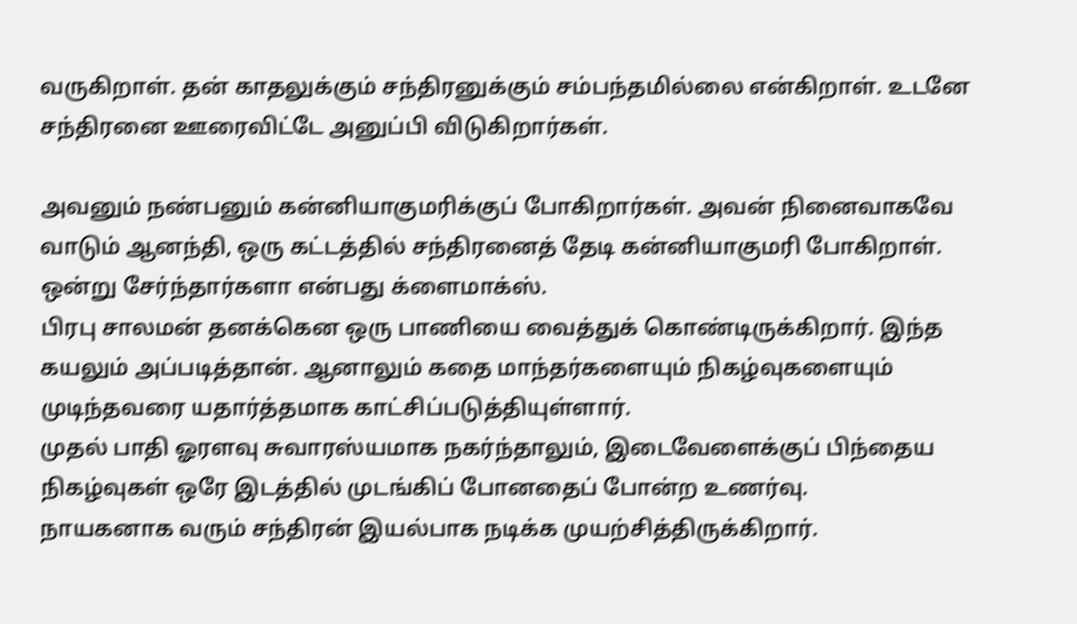வருகிறாள். தன் காதலுக்கும் சந்திரனுக்கும் சம்பந்தமில்லை என்கிறாள். உடனே சந்திரனை ஊரைவிட்டே அனுப்பி விடுகிறார்கள்.

அவனும் நண்பனும் கன்னியாகுமரிக்குப் போகிறார்கள். அவன் நினைவாகவே வாடும் ஆனந்தி, ஒரு கட்டத்தில் சந்திரனைத் தேடி கன்னியாகுமரி போகிறாள். ஒன்று சேர்ந்தார்களா என்பது க்ளைமாக்ஸ்.
பிரபு சாலமன் தனக்கென ஒரு பாணியை வைத்துக் கொண்டிருக்கிறார். இந்த கயலும் அப்படித்தான். ஆனாலும் கதை மாந்தர்களையும் நிகழ்வுகளையும் முடிந்தவரை யதார்த்தமாக காட்சிப்படுத்தியுள்ளார்.
முதல் பாதி ஓரளவு சுவாரஸ்யமாக நகர்ந்தாலும், இடைவேளைக்குப் பிந்தைய நிகழ்வுகள் ஒரே இடத்தில் முடங்கிப் போனதைப் போன்ற உணர்வு.
நாயகனாக வரும் சந்திரன் இயல்பாக நடிக்க முயற்சித்திருக்கிறார்.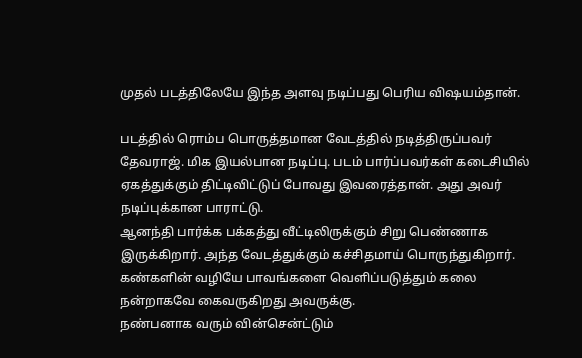முதல் படத்திலேயே இந்த அளவு நடிப்பது பெரிய விஷயம்தான்.

படத்தில் ரொம்ப பொருத்தமான வேடத்தில் நடித்திருப்பவர் தேவராஜ். மிக இயல்பான நடிப்பு. படம் பார்ப்பவர்கள் கடைசியில் ஏகத்துக்கும் திட்டிவிட்டுப் போவது இவரைத்தான். அது அவர் நடிப்புக்கான பாராட்டு.
ஆனந்தி பார்க்க பக்கத்து வீட்டிலிருக்கும் சிறு பெண்ணாக இருக்கிறார். அந்த வேடத்துக்கும் கச்சிதமாய் பொருந்துகிறார். கண்களின் வழியே பாவங்களை வெளிப்படுத்தும் கலை நன்றாகவே கைவருகிறது அவருக்கு.
நண்பனாக வரும் வின்சென்ட்டும்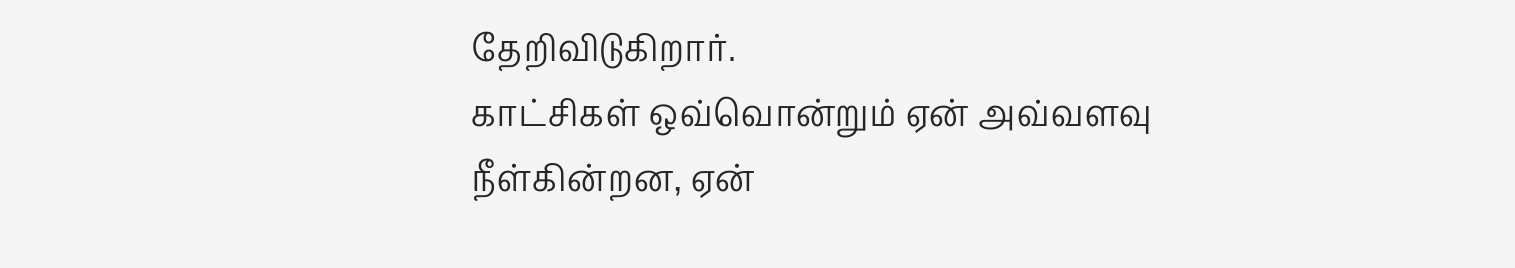தேறிவிடுகிறார்.
காட்சிகள் ஒவ்வொன்றும் ஏன் அவ்வளவு நீள்கின்றன, ஏன்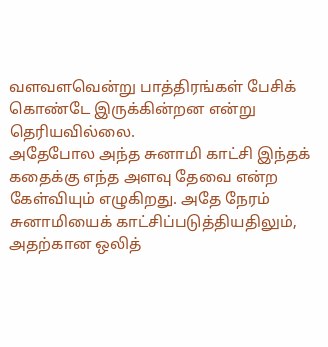வளவளவென்று பாத்திரங்கள் பேசிக் கொண்டே இருக்கின்றன என்று தெரியவில்லை.
அதேபோல அந்த சுனாமி காட்சி இந்தக் கதைக்கு எந்த அளவு தேவை என்ற கேள்வியும் எழுகிறது. அதே நேரம் சுனாமியைக் காட்சிப்படுத்தியதிலும், அதற்கான ஒலித்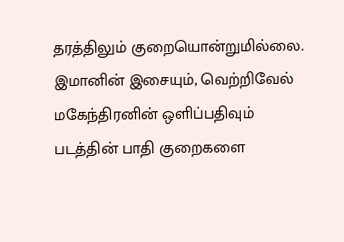தரத்திலும் குறையொன்றுமில்லை.
இமானின் இசையும், வெற்றிவேல் மகேந்திரனின் ஒளிப்பதிவும் படத்தின் பாதி குறைகளை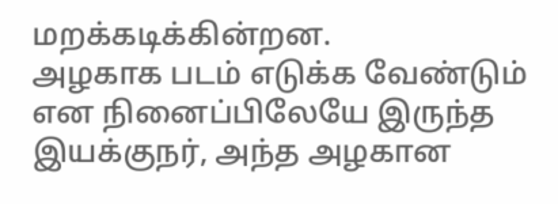மறக்கடிக்கின்றன.
அழகாக படம் எடுக்க வேண்டும் என நினைப்பிலேயே இருந்த இயக்குநர், அந்த அழகான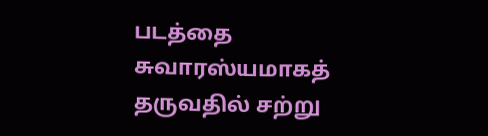படத்தை சுவாரஸ்யமாகத் தருவதில் சற்று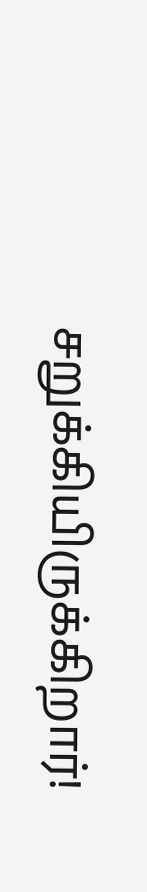சறுக்கியிருக்கிறார்!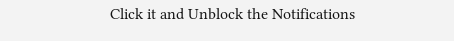Click it and Unblock the Notifications